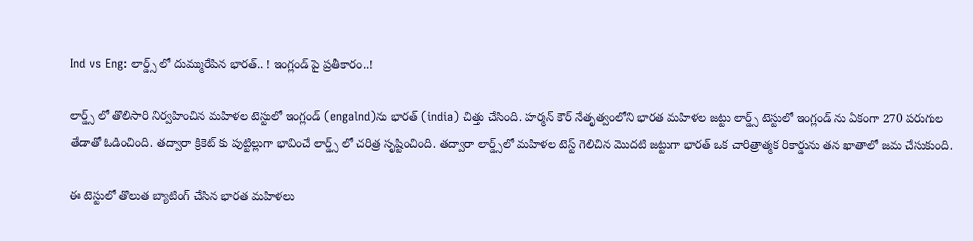Ind vs Eng: లార్డ్స్ లో దుమ్మురేపిన భారత్.. ! ఇంగ్లండ్ పై ప్రతీకారం..!

లార్డ్స్ లో తొలిసారి నిర్వహించిన మహిళల టెస్టులో ఇంగ్లండ్ (engalnd)ను భారత్ (india) చిత్తు చేసింది. హర్మన్ కౌర్ నేతృత్వంలోని భారత మహిళల జట్టు లార్డ్స్ టెస్టులో ఇంగ్లండ్ ను ఏకంగా 270 పరుగుల తేడాతో ఓడించింది. తద్వారా క్రికెట్ కు పుట్టిల్లుగా భావించే లార్డ్స్ లో చరిత్ర సృష్టించింది. తద్వారా లార్డ్స్‌లో మహిళల టెస్ట్ గెలిచిన మొదటి జట్టుగా భారత్ ఒక చారిత్రాత్మక రికార్డును తన ఖాతాలో జమ చేసుకుంది.

ఈ టెస్టులో తొలుత బ్యాటింగ్ చేసిన భారత మహిళలు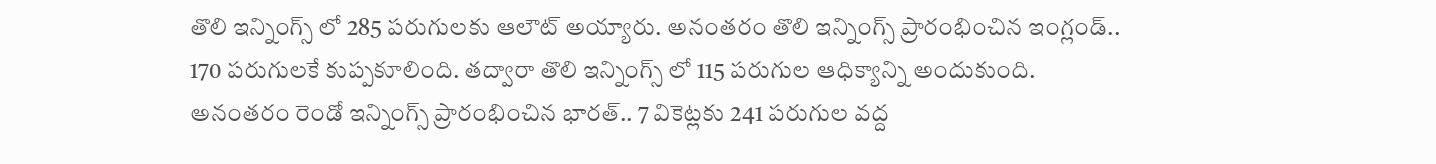తొలి ఇన్నింగ్స్ లో 285 పరుగులకు ఆలౌట్ అయ్యారు. అనంతరం తొలి ఇన్నింగ్స్ ప్రారంభించిన ఇంగ్లండ్.. 170 పరుగులకే కుప్పకూలింది. తద్వారా తొలి ఇన్నింగ్స్ లో 115 పరుగుల ఆధిక్యాన్ని అందుకుంది. అనంతరం రెండో ఇన్నింగ్స్ ప్రారంభించిన భారత్.. 7 వికెట్లకు 241 పరుగుల వద్ద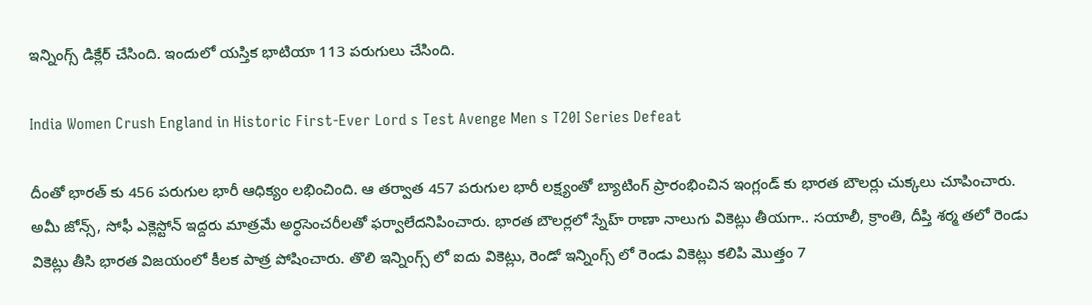ఇన్నింగ్స్ డిక్లేర్ చేసింది. ఇందులో యస్తిక భాటియా 113 పరుగులు చేసింది.

India Women Crush England in Historic First-Ever Lord s Test Avenge Men s T20I Series Defeat

దీంతో భారత్ కు 456 పరుగుల భారీ ఆధిక్యం లభించింది. ఆ తర్వాత 457 పరుగుల భారీ లక్ష్యంతో బ్యాటింగ్ ప్రారంభించిన ఇంగ్లండ్ కు భారత బౌలర్లు చుక్కలు చూపించారు. అమీ జోన్స్, సోఫీ ఎక్లెస్టోన్ ఇద్దరు మాత్రమే అర్ధసెంచరీలతో ఫర్వాలేదనిపించారు. భారత బౌలర్లలో స్నేహ్ రాణా నాలుగు వికెట్లు తీయగా.. సయాలీ, క్రాంతి, దీప్తి శర్మ తలో రెండు వికెట్లు తీసి భారత విజయంలో కీలక పాత్ర పోషించారు. తొలి ఇన్నింగ్స్ లో ఐదు వికెట్లు, రెండో ఇన్నింగ్స్ లో రెండు వికెట్లు కలిపి మొత్తం 7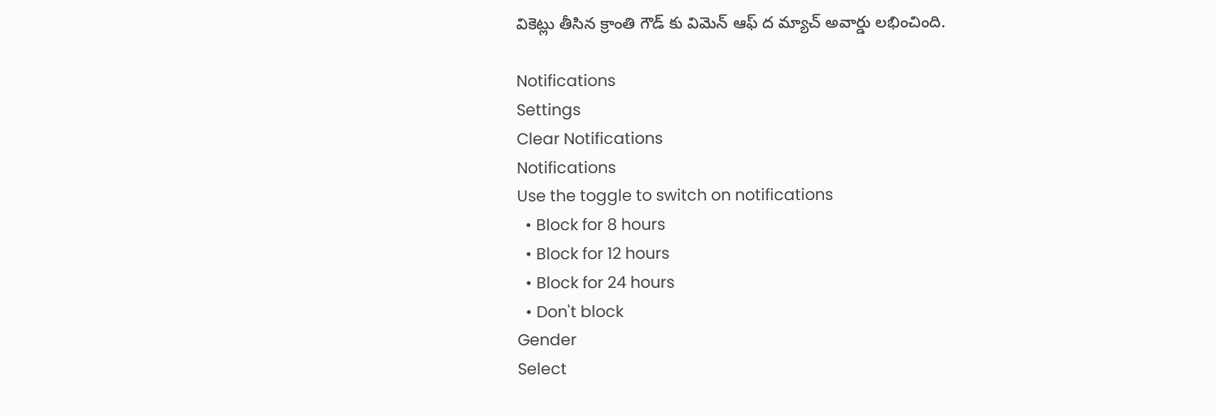వికెట్లు తీసిన క్రాంతి గౌడ్ కు విమెన్ ఆఫ్ ద మ్యాచ్ అవార్డు లభించింది.

Notifications
Settings
Clear Notifications
Notifications
Use the toggle to switch on notifications
  • Block for 8 hours
  • Block for 12 hours
  • Block for 24 hours
  • Don't block
Gender
Select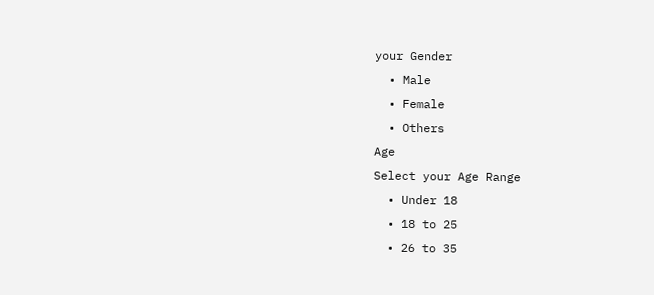your Gender
  • Male
  • Female
  • Others
Age
Select your Age Range
  • Under 18
  • 18 to 25
  • 26 to 35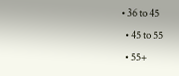• 36 to 45
  • 45 to 55
  • 55+